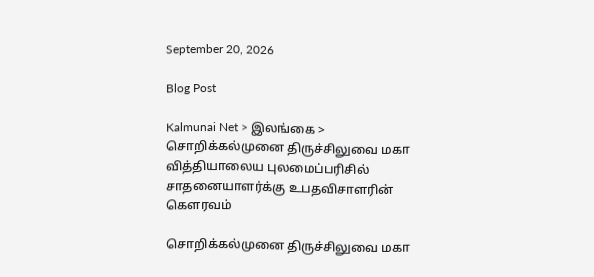September 20, 2026

Blog Post

Kalmunai Net > இலங்கை > சொறிக்கல்முனை திருச்சிலுவை மகா வித்தியாலைய புலமைப்பரிசில் சாதனையாளர்க்கு உபதவிசாளரின் கௌரவம்

சொறிக்கல்முனை திருச்சிலுவை மகா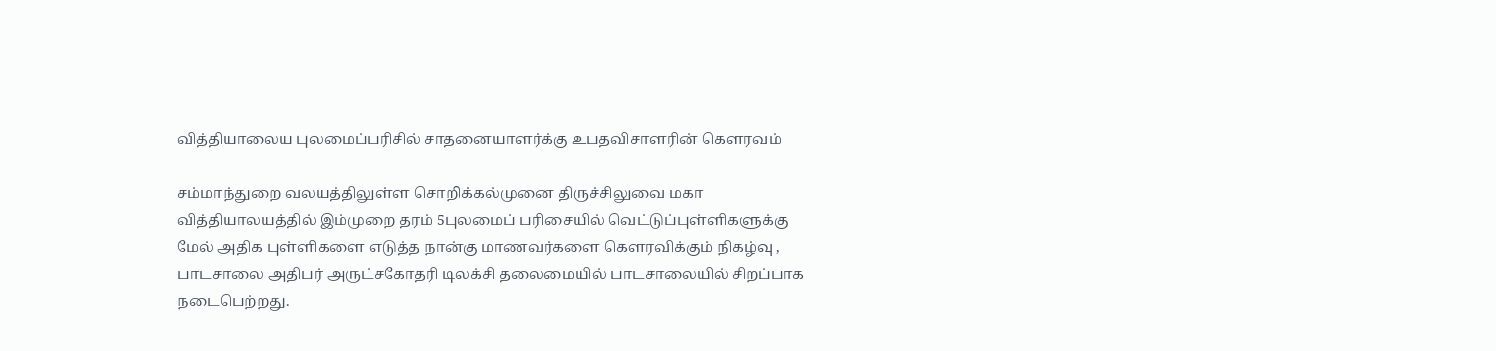வித்தியாலைய புலமைப்பரிசில் சாதனையாளர்க்கு உபதவிசாளரின் கௌரவம்

சம்மாந்துறை வலயத்திலுள்ள சொறிக்கல்முனை திருச்சிலுவை மகா வித்தியாலயத்தில் இம்முறை தரம் 5புலமைப் பரிசையில் வெட்டுப்புள்ளிகளுக்கு மேல் அதிக புள்ளிகளை எடுத்த நான்கு மாணவர்களை கெளரவிக்கும் நிகழ்வு , பாடசாலை அதிபர் அருட்சகோதரி டிலக்சி தலைமையில் பாடசாலையில் சிறப்பாக நடைபெற்றது.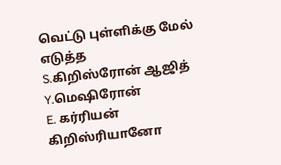வெட்டு புள்ளிக்கு மேல் எடுத்த
S.கிறிஸ்ரோன் ஆஜித்
Y.மெஷிரோன்
E. கர்ரியன்
கிறிஸ்ரியானோ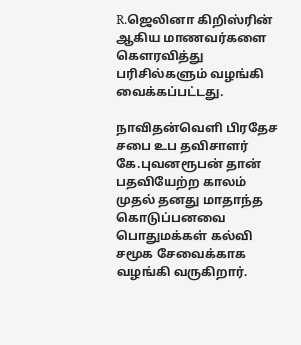R.ஜெலினா கிறிஸ்ரின் ஆகிய மாணவர்களை
கெளரவித்து பரிசில்களும் வழங்கி வைக்கப்பட்டது.

நாவிதன்வெளி பிரதேச சபை உப தவிசாளர் கே.புவனரூபன் தான் பதவியேற்ற காலம் முதல் தனது மாதாந்த கொடுப்பனவை பொதுமக்கள் கல்வி சமூக சேவைக்காக வழங்கி வருகிறார்.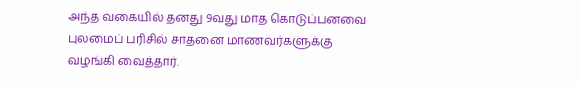அந்த வகையில் தனது 9வது மாத கொடுப்பனவை புலமைப் பரிசில் சாதனை மாணவர்களுக்கு வழங்கி வைத்தார்.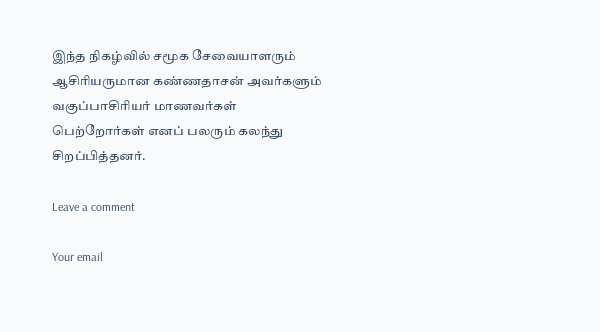இந்த நிகழ்வில் சமூக சேவையாளரும் ஆசிரியருமான கண்ணதாசன் அவர்களும் வகுப்பாசிரியர் மாணவர்கள் பெற்றோர்கள் எனப் பலரும் கலந்து சிறப்பித்தனர்.

Leave a comment

Your email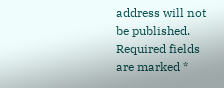address will not be published. Required fields are marked *